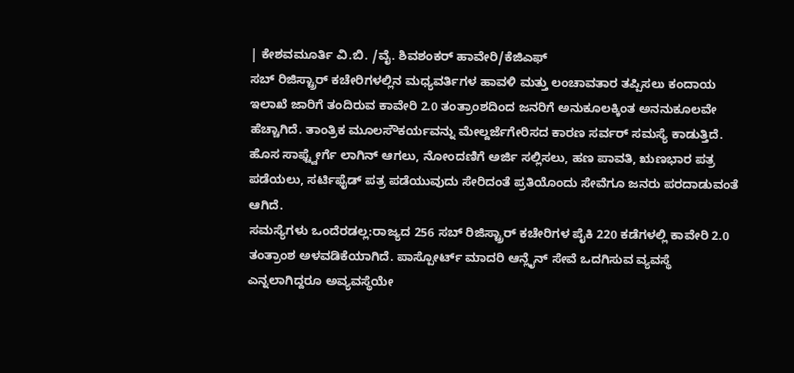| ಕೇಶವಮೂರ್ತಿ ವಿ.ಬಿ. /ವೈ. ಶಿವಶಂಕರ್ ಹಾವೇರಿ/ಕೆಜಿಎಫ್
ಸಬ್ ರಿಜಿಸ್ಟ್ರಾರ್ ಕಚೇರಿಗಳಲ್ಲಿನ ಮಧ್ಯವರ್ತಿಗಳ ಹಾವಳಿ ಮತ್ತು ಲಂಚಾವತಾರ ತಪ್ಪಿಸಲು ಕಂದಾಯ ಇಲಾಖೆ ಜಾರಿಗೆ ತಂದಿರುವ ಕಾವೇರಿ 2.0 ತಂತ್ರಾಂಶದಿಂದ ಜನರಿಗೆ ಅನುಕೂಲಕ್ಕಿಂತ ಅನನುಕೂಲವೇ ಹೆಚ್ಚಾಗಿದೆ. ತಾಂತ್ರಿಕ ಮೂಲಸೌಕರ್ಯವನ್ನು ಮೇಲ್ದರ್ಜೆಗೇರಿಸದ ಕಾರಣ ಸರ್ವರ್ ಸಮಸ್ಯೆ ಕಾಡುತ್ತಿದೆ. ಹೊಸ ಸಾಫ್ಟ್ವೇರ್ಗೆ ಲಾಗಿನ್ ಆಗಲು, ನೋಂದಣಿಗೆ ಅರ್ಜಿ ಸಲ್ಲಿಸಲು, ಹಣ ಪಾವತಿ, ಋಣಭಾರ ಪತ್ರ ಪಡೆಯಲು, ಸರ್ಟಿಫೈಡ್ ಪತ್ರ ಪಡೆಯುವುದು ಸೇರಿದಂತೆ ಪ್ರತಿಯೊಂದು ಸೇವೆಗೂ ಜನರು ಪರದಾಡುವಂತೆ ಆಗಿದೆ.
ಸಮಸ್ಯೆಗಳು ಒಂದೆರಡಲ್ಲ:ರಾಜ್ಯದ 256 ಸಬ್ ರಿಜಿಸ್ಟ್ರಾರ್ ಕಚೇರಿಗಳ ಪೈಕಿ 220 ಕಡೆಗಳಲ್ಲಿ ಕಾವೇರಿ 2.0 ತಂತ್ರಾಂಶ ಅಳವಡಿಕೆಯಾಗಿದೆ. ಪಾಸ್ಪೋರ್ಟ್ ಮಾದರಿ ಆನ್ಲೈನ್ ಸೇವೆ ಒದಗಿಸುವ ವ್ಯವಸ್ಥೆ ಎನ್ನಲಾಗಿದ್ದರೂ ಅವ್ಯವಸ್ಥೆಯೇ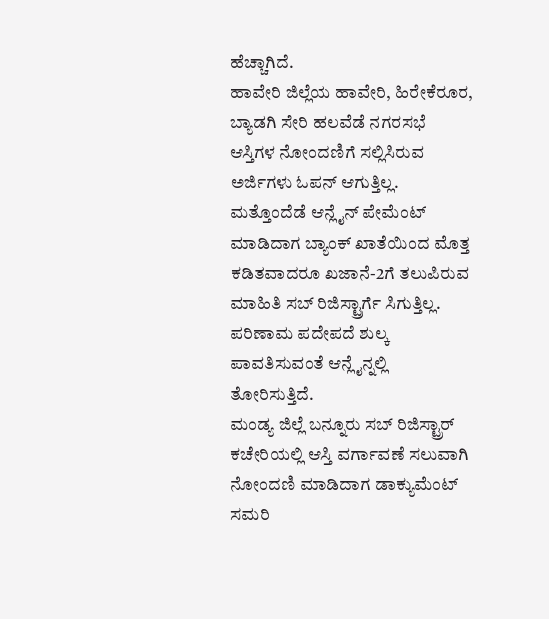ಹೆಚ್ಚಾಗಿದೆ.
ಹಾವೇರಿ ಜಿಲ್ಲೆಯ ಹಾವೇರಿ, ಹಿರೇಕೆರೂರ, ಬ್ಯಾಡಗಿ ಸೇರಿ ಹಲವೆಡೆ ನಗರಸಭೆ ಆಸ್ತಿಗಳ ನೋಂದಣಿಗೆ ಸಲ್ಲಿಸಿರುವ ಅರ್ಜಿಗಳು ಓಪನ್ ಆಗುತ್ತಿಲ್ಲ. ಮತ್ತೊಂದೆಡೆ ಆನ್ಲೈನ್ ಪೇಮೆಂಟ್ ಮಾಡಿದಾಗ ಬ್ಯಾಂಕ್ ಖಾತೆಯಿಂದ ಮೊತ್ತ ಕಡಿತವಾದರೂ ಖಜಾನೆ-2ಗೆ ತಲುಪಿರುವ ಮಾಹಿತಿ ಸಬ್ ರಿಜಿಸ್ಟ್ರಾರ್ಗೆ ಸಿಗುತ್ತಿಲ್ಲ. ಪರಿಣಾಮ ಪದೇಪದೆ ಶುಲ್ಕ ಪಾವತಿಸುವಂತೆ ಆನ್ಲೈನ್ನಲ್ಲಿ ತೋರಿಸುತ್ತಿದೆ.
ಮಂಡ್ಯ ಜಿಲ್ಲೆ ಬನ್ನೂರು ಸಬ್ ರಿಜಿಸ್ಟ್ರಾರ್ ಕಚೇರಿಯಲ್ಲಿ ಆಸ್ತಿ ವರ್ಗಾವಣೆ ಸಲುವಾಗಿ ನೋಂದಣಿ ಮಾಡಿದಾಗ ಡಾಕ್ಯುಮೆಂಟ್ ಸಮರಿ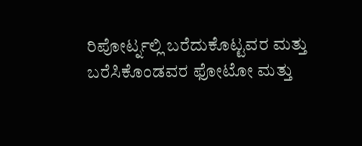ರಿಪೋರ್ಟ್ನಲ್ಲಿ ಬರೆದುಕೊಟ್ಟವರ ಮತ್ತು ಬರೆಸಿಕೊಂಡವರ ಫೋಟೋ ಮತ್ತು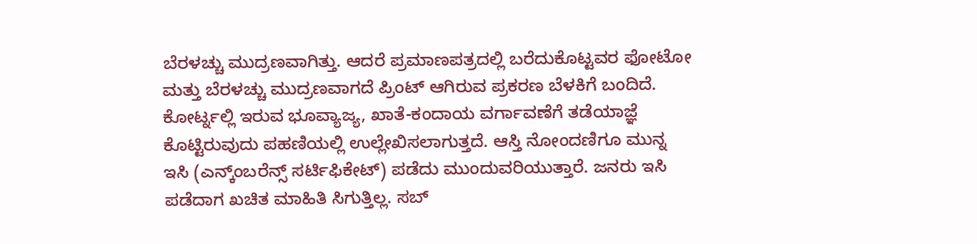ಬೆರಳಚ್ಚು ಮುದ್ರಣವಾಗಿತ್ತು. ಆದರೆ ಪ್ರಮಾಣಪತ್ರದಲ್ಲಿ ಬರೆದುಕೊಟ್ಟವರ ಫೋಟೋ ಮತ್ತು ಬೆರಳಚ್ಚು ಮುದ್ರಣವಾಗದೆ ಪ್ರಿಂಟ್ ಆಗಿರುವ ಪ್ರಕರಣ ಬೆಳಕಿಗೆ ಬಂದಿದೆ.
ಕೋರ್ಟ್ನಲ್ಲಿ ಇರುವ ಭೂವ್ಯಾಜ್ಯ, ಖಾತೆ-ಕಂದಾಯ ವರ್ಗಾವಣೆಗೆ ತಡೆಯಾಜ್ಞೆ ಕೊಟ್ಟಿರುವುದು ಪಹಣಿಯಲ್ಲಿ ಉಲ್ಲೇಖಿಸಲಾಗುತ್ತದೆ. ಆಸ್ತಿ ನೋಂದಣಿಗೂ ಮುನ್ನ ಇಸಿ (ಎನ್ಕ್ಂಬರೆನ್ಸ್ ಸರ್ಟಿಫಿಕೇಟ್) ಪಡೆದು ಮುಂದುವರಿಯುತ್ತಾರೆ. ಜನರು ಇಸಿ ಪಡೆದಾಗ ಖಚಿತ ಮಾಹಿತಿ ಸಿಗುತ್ತಿಲ್ಲ. ಸಬ್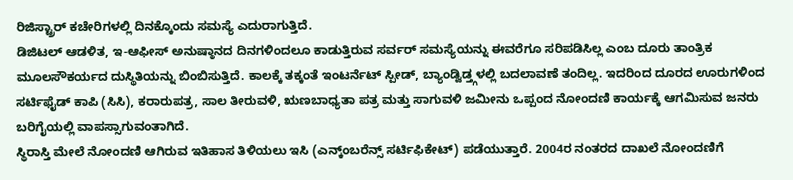ರಿಜಿಸ್ಟ್ರಾರ್ ಕಚೇರಿಗಳಲ್ಲಿ ದಿನಕ್ಕೊಂದು ಸಮಸ್ಯೆ ಎದುರಾಗುತ್ತಿದೆ.
ಡಿಜಿಟಲ್ ಆಡಳಿತ, ಇ-ಆಫೀಸ್ ಅನುಷ್ಠಾನದ ದಿನಗಳಿಂದಲೂ ಕಾಡುತ್ತಿರುವ ಸರ್ವರ್ ಸಮಸ್ಯೆಯನ್ನು ಈವರೆಗೂ ಸರಿಪಡಿಸಿಲ್ಲ ಎಂಬ ದೂರು ತಾಂತ್ರಿಕ ಮೂಲಸೌಕರ್ಯದ ದುಸ್ಥಿತಿಯನ್ನು ಬಿಂಬಿಸುತ್ತಿದೆ. ಕಾಲಕ್ಕೆ ತಕ್ಕಂತೆ ಇಂಟರ್ನೆಟ್ ಸ್ಪೀಡ್, ಬ್ಯಾಂಡ್ವಿಡ್ತ್ಗಳಲ್ಲಿ ಬದಲಾವಣೆ ತಂದಿಲ್ಲ. ಇದರಿಂದ ದೂರದ ಊರುಗಳಿಂದ ಸರ್ಟಿಫೈಡ್ ಕಾಪಿ (ಸಿಸಿ), ಕರಾರುಪತ್ರ, ಸಾಲ ತೀರುವಳಿ, ಋಣಬಾಧ್ಯತಾ ಪತ್ರ ಮತ್ತು ಸಾಗುವಳಿ ಜಮೀನು ಒಪ್ಪಂದ ನೋಂದಣಿ ಕಾರ್ಯಕ್ಕೆ ಆಗಮಿಸುವ ಜನರು ಬರಿಗೈಯಲ್ಲಿ ವಾಪಸ್ಸಾಗುವಂತಾಗಿದೆ.
ಸ್ಥಿರಾಸ್ತಿ ಮೇಲೆ ನೋಂದಣಿ ಆಗಿರುವ ಇತಿಹಾಸ ತಿಳಿಯಲು ಇಸಿ (ಎನ್ಕ್ಂಬರೆನ್ಸ್ ಸರ್ಟಿಫಿಕೇಟ್) ಪಡೆಯುತ್ತಾರೆ. 2004ರ ನಂತರದ ದಾಖಲೆ ನೋಂದಣಿಗೆ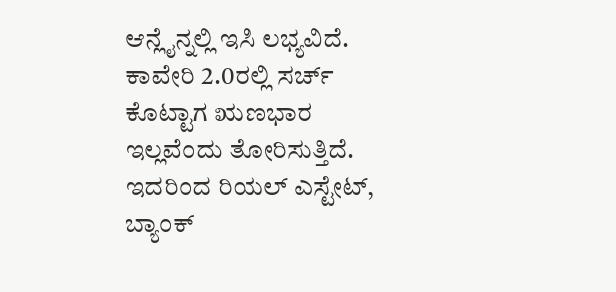ಆನ್ಲೈನ್ನಲ್ಲಿ ಇಸಿ ಲಭ್ಯವಿದೆ. ಕಾವೇರಿ 2.0ರಲ್ಲಿ ಸರ್ಚ್ ಕೊಟ್ಟಾಗ ಋಣಭಾರ ಇಲ್ಲವೆಂದು ತೋರಿಸುತ್ತಿದೆ. ಇದರಿಂದ ರಿಯಲ್ ಎಸ್ಟೇಟ್, ಬ್ಯಾಂಕ್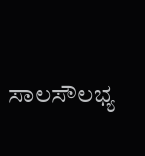ಸಾಲಸೌಲಭ್ಯ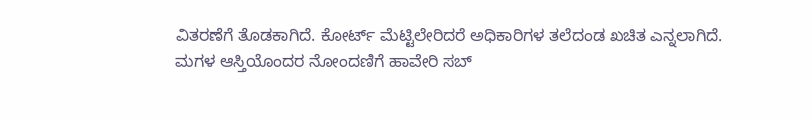ವಿತರಣೆಗೆ ತೊಡಕಾಗಿದೆ. ಕೋರ್ಟ್ ಮೆಟ್ಟಿಲೇರಿದರೆ ಅಧಿಕಾರಿಗಳ ತಲೆದಂಡ ಖಚಿತ ಎನ್ನಲಾಗಿದೆ.
ಮಗಳ ಆಸ್ತಿಯೊಂದರ ನೋಂದಣಿಗೆ ಹಾವೇರಿ ಸಬ್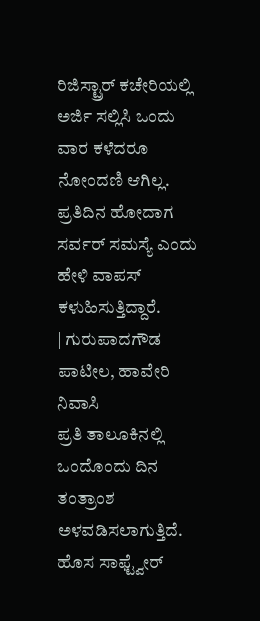ರಿಜಿಸ್ಟ್ರಾರ್ ಕಚೇರಿಯಲ್ಲಿ ಅರ್ಜಿ ಸಲ್ಲಿಸಿ ಒಂದು ವಾರ ಕಳೆದರೂ ನೋಂದಣಿ ಆಗಿಲ್ಲ. ಪ್ರತಿದಿನ ಹೋದಾಗ ಸರ್ವರ್ ಸಮಸ್ಯೆ ಎಂದು ಹೇಳಿ ವಾಪಸ್ ಕಳುಹಿಸುತ್ತಿದ್ದಾರೆ.
| ಗುರುಪಾದಗೌಡ ಪಾಟೀಲ, ಹಾವೇರಿ ನಿವಾಸಿ
ಪ್ರತಿ ತಾಲೂಕಿನಲ್ಲಿ ಒಂದೊಂದು ದಿನ ತಂತ್ರಾಂಶ ಅಳವಡಿಸಲಾಗುತ್ತಿದೆ. ಹೊಸ ಸಾಫ್ಟ್ವೇರ್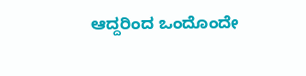ಆದ್ದರಿಂದ ಒಂದೊಂದೇ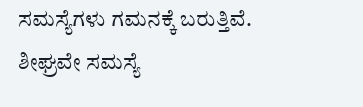ಸಮಸ್ಯೆಗಳು ಗಮನಕ್ಕೆ ಬರುತ್ತಿವೆ. ಶೀಘ್ರವೇ ಸಮಸ್ಯೆ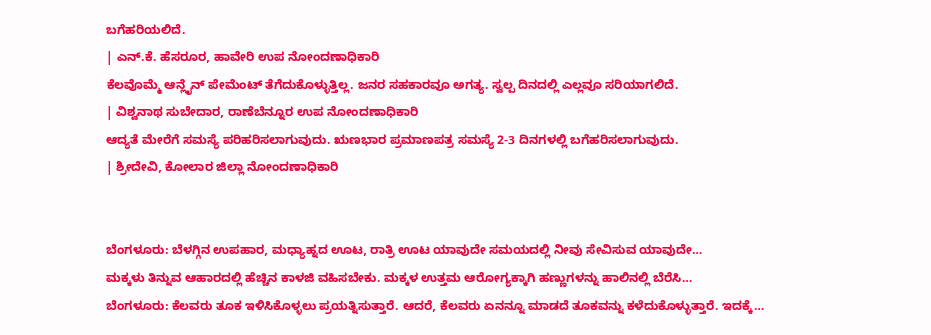ಬಗೆಹರಿಯಲಿದೆ.
| ಎನ್.ಕೆ. ಹೆಸರೂರ, ಹಾವೇರಿ ಉಪ ನೋಂದಣಾಧಿಕಾರಿ
ಕೆಲವೊಮ್ಮೆ ಆನ್ಲೈನ್ ಪೇಮೆಂಟ್ ತೆಗೆದುಕೊಳ್ಳುತ್ತಿಲ್ಲ. ಜನರ ಸಹಕಾರವೂ ಅಗತ್ಯ. ಸ್ವಲ್ಪ ದಿನದಲ್ಲಿ ಎಲ್ಲವೂ ಸರಿಯಾಗಲಿದೆ.
| ವಿಶ್ವನಾಥ ಸುಬೇದಾರ, ರಾಣೆಬೆನ್ನೂರ ಉಪ ನೋಂದಣಾಧಿಕಾರಿ
ಆದ್ಯತೆ ಮೇರೆಗೆ ಸಮಸ್ಯೆ ಪರಿಹರಿಸಲಾಗುವುದು. ಋಣಭಾರ ಪ್ರಮಾಣಪತ್ರ ಸಮಸ್ಯೆ 2-3 ದಿನಗಳಲ್ಲಿ ಬಗೆಹರಿಸಲಾಗುವುದು.
| ಶ್ರೀದೇವಿ, ಕೋಲಾರ ಜಿಲ್ಲಾ ನೋಂದಣಾಧಿಕಾರಿ


ಬೆಂಗಳೂರು: ಬೆಳಗ್ಗಿನ ಉಪಹಾರ, ಮಧ್ಯಾಹ್ನದ ಊಟ, ರಾತ್ರಿ ಊಟ ಯಾವುದೇ ಸಮಯದಲ್ಲಿ ನೀವು ಸೇವಿಸುವ ಯಾವುದೇ…
ಮಕ್ಕಳು ತಿನ್ನುವ ಆಹಾರದಲ್ಲಿ ಹೆಚ್ಚಿನ ಕಾಳಜಿ ವಹಿಸಬೇಕು. ಮಕ್ಕಳ ಉತ್ತಮ ಆರೋಗ್ಯಕ್ಕಾಗಿ ಹಣ್ಣುಗಳನ್ನು ಹಾಲಿನಲ್ಲಿ ಬೆರೆಸಿ…
ಬೆಂಗಳೂರು: ಕೆಲವರು ತೂಕ ಇಳಿಸಿಕೊಳ್ಳಲು ಪ್ರಯತ್ನಿಸುತ್ತಾರೆ. ಆದರೆ, ಕೆಲವರು ಏನನ್ನೂ ಮಾಡದೆ ತೂಕವನ್ನು ಕಳೆದುಕೊಳ್ಳುತ್ತಾರೆ. ಇದಕ್ಕೆ…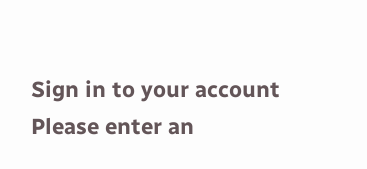Sign in to your account
Please enter an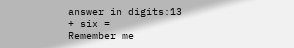answer in digits:13 + six =
Remember me